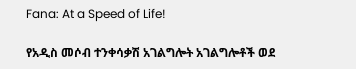Fana: At a Speed of Life!

የአዲስ መሶብ ተንቀሳቃሽ አገልግሎት አገልግሎቶች ወደ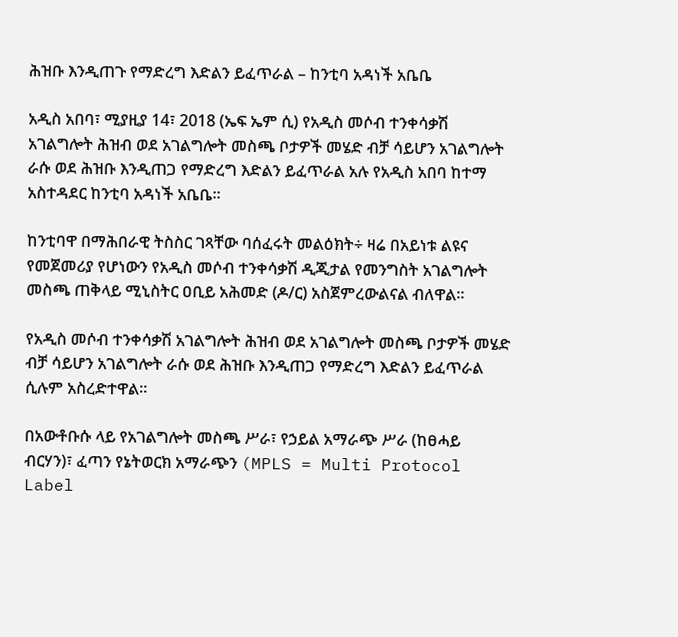ሕዝቡ እንዲጠጉ የማድረግ እድልን ይፈጥራል – ከንቲባ አዳነች አቤቤ

አዲስ አበባ፣ ሚያዚያ 14፣ 2018 (ኤፍ ኤም ሲ) የአዲስ መሶብ ተንቀሳቃሽ አገልግሎት ሕዝብ ወደ አገልግሎት መስጫ ቦታዎች መሄድ ብቻ ሳይሆን አገልግሎት ራሱ ወደ ሕዝቡ እንዲጠጋ የማድረግ እድልን ይፈጥራል አሉ የአዲስ አበባ ከተማ አስተዳደር ከንቲባ አዳነች አቤቤ።

ከንቲባዋ በማሕበራዊ ትስስር ገጻቸው ባሰፈሩት መልዕክት÷ ዛሬ በአይነቱ ልዩና የመጀመሪያ የሆነውን የአዲስ መሶብ ተንቀሳቃሽ ዲጂታል የመንግስት አገልግሎት መስጫ ጠቅላይ ሚኒስትር ዐቢይ አሕመድ (ዶ/ር) አስጀምረውልናል ብለዋል።

የአዲስ መሶብ ተንቀሳቃሽ አገልግሎት ሕዝብ ወደ አገልግሎት መስጫ ቦታዎች መሄድ ብቻ ሳይሆን አገልግሎት ራሱ ወደ ሕዝቡ እንዲጠጋ የማድረግ እድልን ይፈጥራል ሲሉም አስረድተዋል።

በአውቶቡሱ ላይ የአገልግሎት መስጫ ሥራ፣ የኃይል አማራጭ ሥራ (ከፀሓይ ብርሃን)፣ ፈጣን የኔትወርክ አማራጭን (MPLS = Multi Protocol Label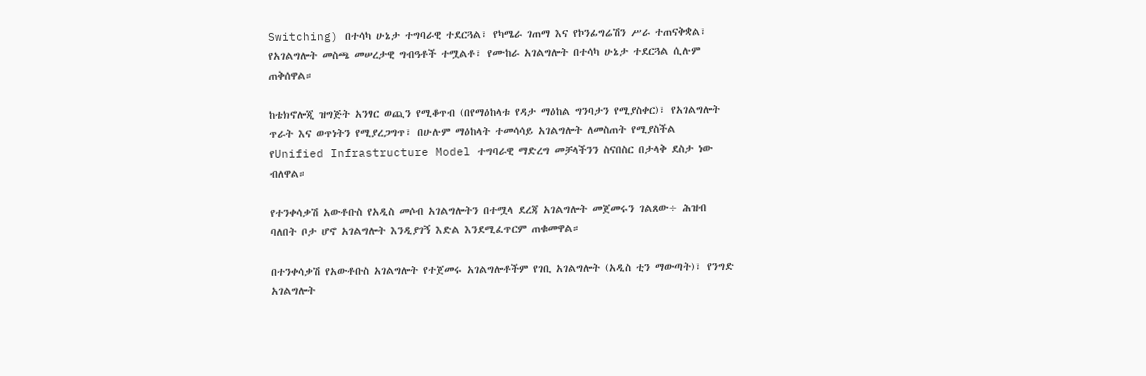Switching) በተሳካ ሁኔታ ተግባራዊ ተደርጓል፣ የካሜራ ገጠማ እና የኮንፊግሬሽን ሥራ ተጠናቅቋል፣ የአገልግሎት መስጫ መሠረታዊ ግብዓቶች ተሟልቶ፣ የሙከራ አገልግሎት በተሳካ ሁኔታ ተደርጓል ሲሉም ጠቅሰዋል።

ከቴክኖሎጂ ዝግጅት አንፃር ወጪን የሚቆጥብ (በየማዕከላቱ የዳታ ማዕከል ግንባታን የሚያስቀር)፣ የአገልግሎት ጥራት እና ወጥነትን የሚያረጋግጥ፣ በሁሉም ማዕከላት ተመሳሳይ አገልግሎት ለመስጠት የሚያስችል የUnified Infrastructure Model ተግባራዊ ማድረግ መቻላችንን ስናበስር በታላቅ ደስታ ነው ብለዋል።

የተንቀሳቃሽ አውቶቡስ የአዲስ መሶብ አገልግሎትን በተሟላ ደረጃ አገልግሎት መጀመሩን ገልጸው÷ ሕዝብ ባለበት ቦታ ሆኖ አገልግሎት እንዲያገኝ እድል እንደሚፈጥርም ጠቁመዋል።

በተንቀሳቃሽ የአውቶቡስ አገልግሎት የተጀመሩ አገልግሎቶችም የገቢ አገልግሎት (አዲስ ቲን ማውጣት)፣ የንግድ አገልግሎት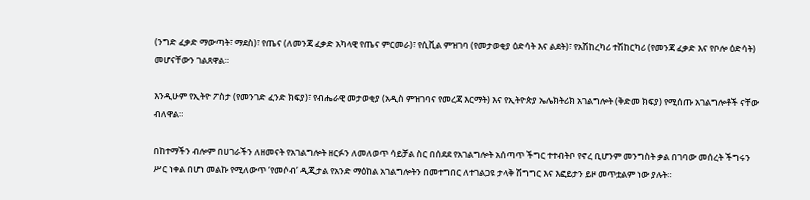(ንግድ ፈቃድ ማውጣት፣ ማደስ)፣ የጤና (ለመንጃ ፈቃድ አካላዊ የጤና ምርመራ)፣ የሲቪል ምዝገባ (የመታወቂያ ዕድሳት እና ልደት)፣ የአሽከረካሪ ተሽከርካሪ (የመንጃ ፈቃድ እና የቦሎ ዕድሳት) መሆናቸውን ገልጸዋል።

እንዲሁም የኢትዮ ፖስታ (የመንገድ ፈንድ ክፍያ)፣ የብሔራዊ መታወቂያ (አዲስ ምዝገባና የመረጃ እርማት) እና የኢትዮጵያ ኤሌክትሪክ አገልግሎት (ቅድመ ክፍያ) የሚሰጡ አገልግሎቶች ናቸው ብለዋል።

በከተማችን ብሎም በሀገራችን ለዘመናት የአገልግሎት ዘርፉን ለመለወጥ ሳይቻል ስር በሰደደ የአገልግሎት አሰጣጥ ችግር ተተብትቦ የኖረ ቢሆንም መንግስት ቃል በገባው መሰረት ችግሩን ሥር ነቀል በሆነ መልኩ የሚለውጥ ‘የመሶብ’ ዲጂታል የአንድ ማዕከል አገልግሎትን በመተግበር ለተገልጋዩ ታላቅ ሽግግር እና እፎይታን ይዞ መጥቷልም ነው ያሉት።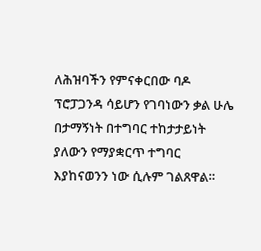ለሕዝባችን የምናቀርበው ባዶ ፕሮፓጋንዳ ሳይሆን የገባነውን ቃል ሁሌ በታማኝነት በተግባር ተከታታይነት ያለውን የማያቋርጥ ተግባር እያከናወንን ነው ሲሉም ገልጸዋል።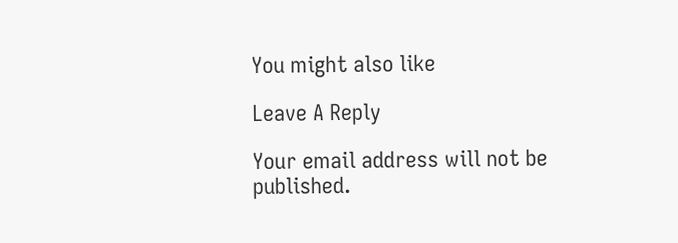You might also like

Leave A Reply

Your email address will not be published.